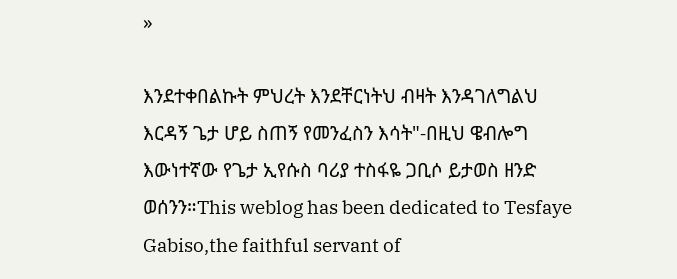»

እንደተቀበልኩት ምህረት እንደቸርነትህ ብዛት እንዳገለግልህ እርዳኝ ጌታ ሆይ ስጠኝ የመንፈስን እሳት"-በዚህ ዌብሎግ እውነተኛው የጌታ ኢየሱስ ባሪያ ተስፋዬ ጋቢሶ ይታወስ ዘንድ ወሰንን።This weblog has been dedicated to Tesfaye Gabiso,the faithful servant of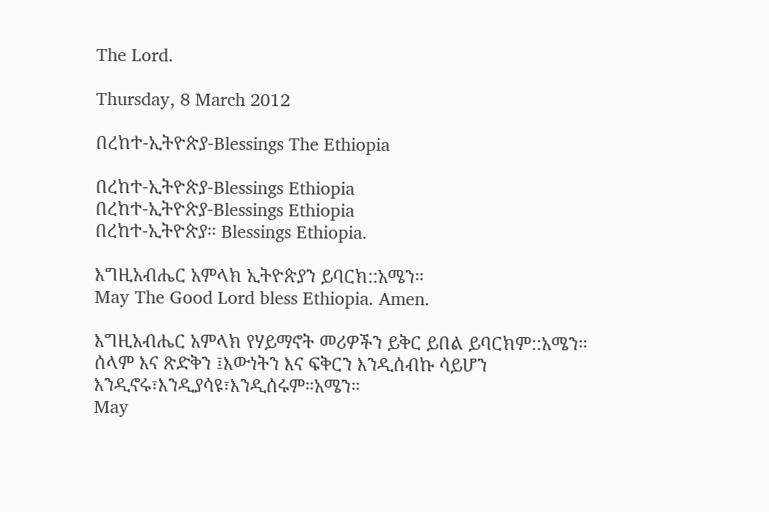The Lord.

Thursday, 8 March 2012

በረከተ-ኢትዮጵያ-Blessings The Ethiopia

በረከተ-ኢትዮጵያ-Blessings Ethiopia
በረከተ-ኢትዮጵያ-Blessings Ethiopia
በረከተ-ኢትዮጵያ። Blessings Ethiopia.

እግዚአብሔር አምላክ ኢትዮጵያን ይባርክ::አሜን።
May The Good Lord bless Ethiopia. Amen.

እግዚአብሔር አምላክ የሃይማኖት መሪዎችን ይቅር ይበል ይባርክም::አሜን።
ሰላም እና ጽድቅን ፤እውነትን እና ፍቅርን እንዲሰብኩ ሳይሆን እንዲኖሩ፣እንዲያሳዩ፣እንዲሰሩም።አሜን።
May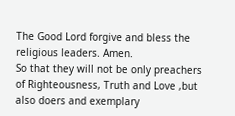The Good Lord forgive and bless the religious leaders. Amen.
So that they will not be only preachers of Righteousness, Truth and Love ,but also doers and exemplary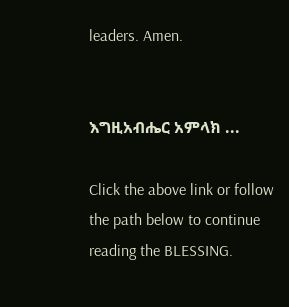leaders. Amen.


እግዚአብሔር አምላክ ...

Click the above link or follow the path below to continue reading the BLESSING.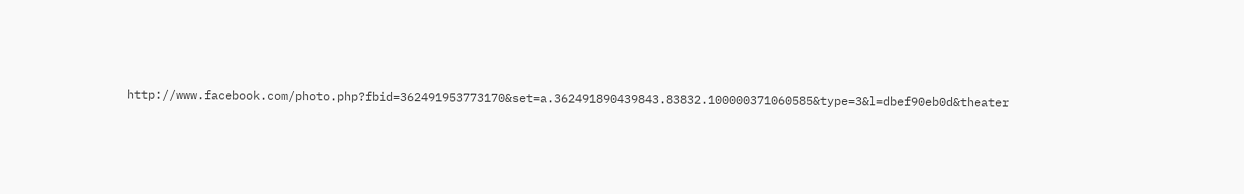http://www.facebook.com/photo.php?fbid=362491953773170&set=a.362491890439843.83832.100000371060585&type=3&l=dbef90eb0d&theater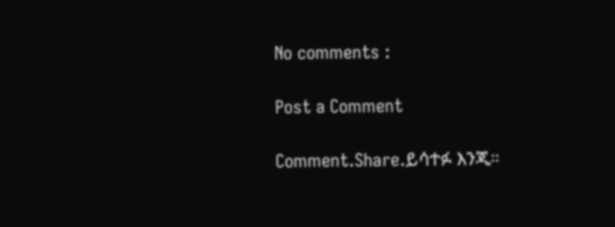No comments :

Post a Comment

Comment.Share.ይሳተፉ እንጂ።